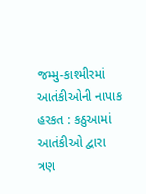જમ્મુ-કાશ્મીરમાં આતંકીઓની નાપાક હરકત : કઠુઆમાં આતંકીઓ દ્વારા ત્રણ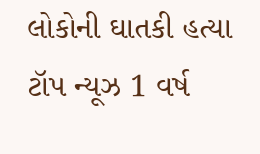લોકોની ઘાતકી હત્યા ટૉપ ન્યૂઝ 1 વર્ષ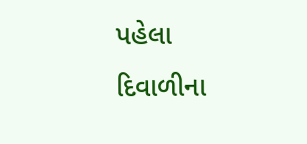પહેલા
દિવાળીના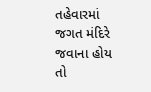તહેવારમાં જગત મંદિરે જવાના હોય તો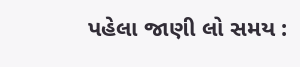પહેલા જાણી લો સમય :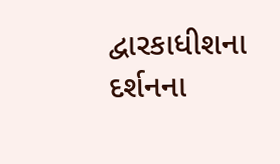દ્વારકાધીશના દર્શનના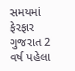સમયમાં ફેરફાર ગુજરાત 2 વર્ષ પહેલા